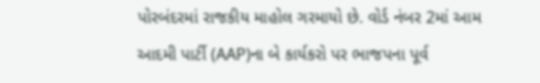પોરબંદરમાં રાજકીય માહોલ ગરમાયો છે. વોર્ડ નંબર 2માં આમ આદમી પાર્ટી (AAP)ના બે કાર્યકરો પર ભાજપના પૂર્વ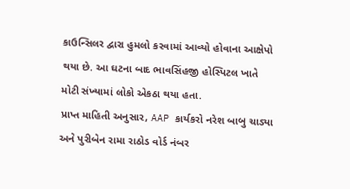કાઉન્સિલર દ્વારા હુમલો કરવામાં આવ્યો હોવાના આક્ષેપો થયા છે. આ ઘટના બાદ ભાવસિંહજી હોસ્પિટલ ખાતે મોટી સંખ્યામાં લોકો એકઠા થયા હતા.
પ્રાપ્ત માહિતી અનુસાર, AAP કાર્યકરો નરેશ બાબુ ચાડ્યા અને પુરીબેન રામા રાઠોડ વોર્ડ નંબર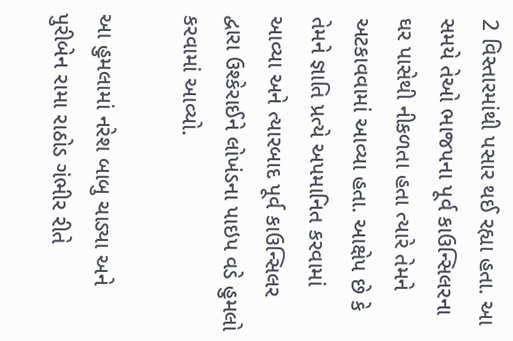2 વિસ્તારમાંથી પસાર થઈ રહ્યા હતા. આ સમયે તેઓ ભાજપના પૂર્વ કાઉન્સિલરના ઘર પાસેથી નીકળતા હતા ત્યારે તેમને અટકાવવામાં આવ્યા હતા. આક્ષેપ છે કે તેમને જ્ઞાતિ પ્રત્યે અપમાનિત કરવામાં આવ્યા અને ત્યારબાદ પૂર્વ કાઉન્સિલર દ્વારા ઉશ્કેરાઈને લોખંડના પાઇપ વડે હુમલો કરવામાં આવ્યો.

આ હુમલામાં નરેશ બાબુ ચાડ્યા અને પુરીબેન રામા રાઠોડ ગંભીર રીતે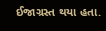ઈજાગ્રસ્ત થયા હતા.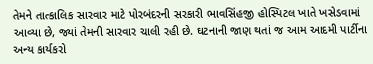તેમને તાત્કાલિક સારવાર માટે પોરબંદરની સરકારી ભાવસિંહજી હોસ્પિટલ ખાતે ખસેડવામાં આવ્યા છે, જ્યાં તેમની સારવાર ચાલી રહી છે. ઘટનાની જાણ થતાં જ આમ આદમી પાર્ટીના અન્ય કાર્યકરો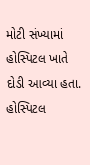મોટી સંખ્યામાં હોસ્પિટલ ખાતે દોડી આવ્યા હતા. હોસ્પિટલ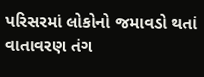પરિસરમાં લોકોનો જમાવડો થતાં વાતાવરણ તંગ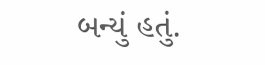બન્યું હતું.